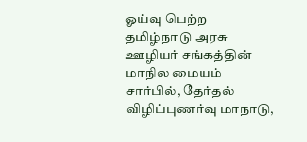ஓய்வு பெற்ற தமிழ்நாடு அரசு ஊழியர் சங்கத்தின் மாநில மையம் சார்பில், தேர்தல் விழிப்புணர்வு மாநாடு,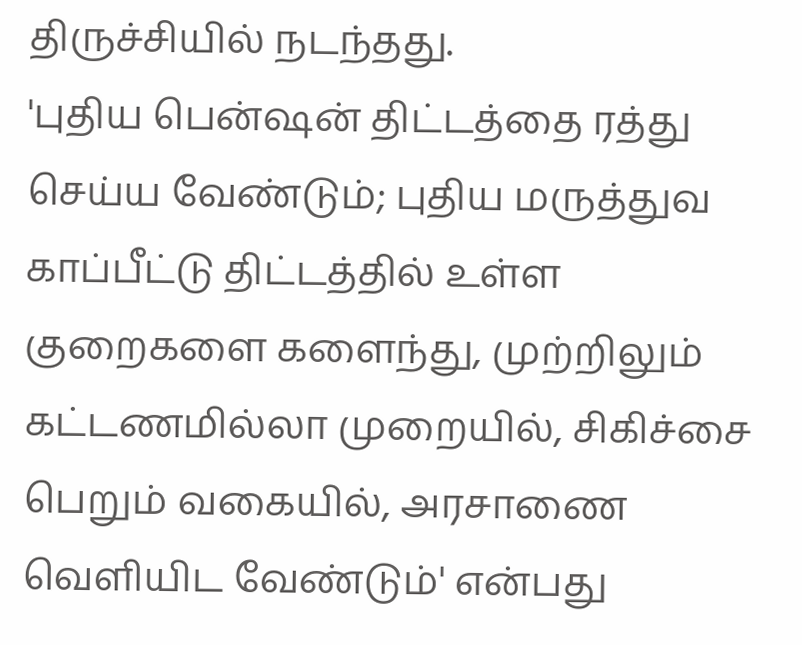திருச்சியில் நடந்தது.
'புதிய பென்ஷன் திட்டத்தை ரத்து செய்ய வேண்டும்; புதிய மருத்துவ காப்பீட்டு திட்டத்தில் உள்ள குறைகளை களைந்து, முற்றிலும் கட்டணமில்லா முறையில், சிகிச்சை பெறும் வகையில், அரசாணை வெளியிட வேண்டும்' என்பது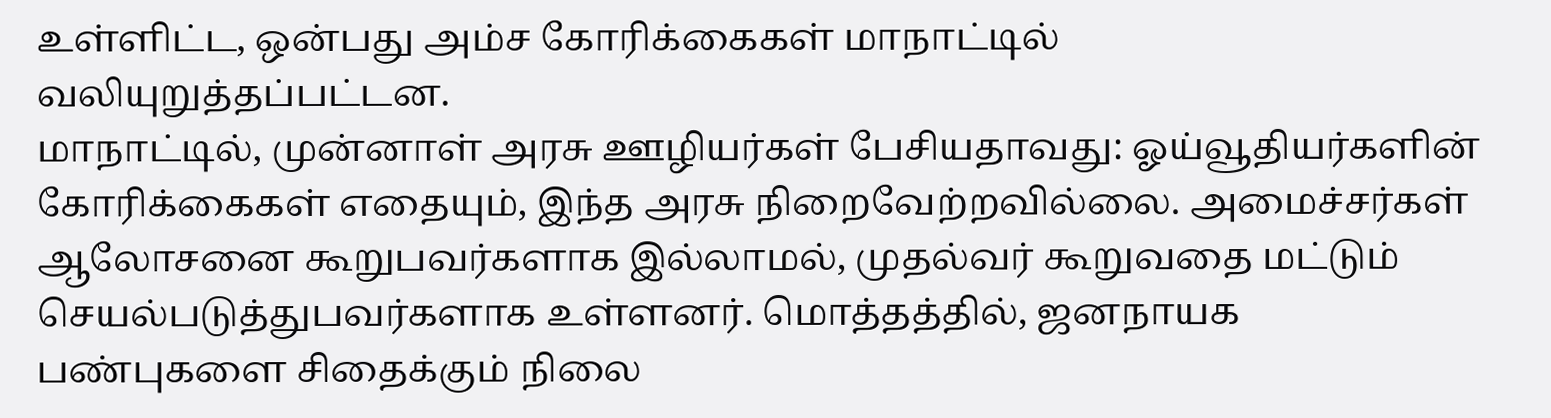உள்ளிட்ட, ஒன்பது அம்ச கோரிக்கைகள் மாநாட்டில் வலியுறுத்தப்பட்டன.
மாநாட்டில், முன்னாள் அரசு ஊழியர்கள் பேசியதாவது: ஓய்வூதியர்களின் கோரிக்கைகள் எதையும், இந்த அரசு நிறைவேற்றவில்லை. அமைச்சர்கள் ஆலோசனை கூறுபவர்களாக இல்லாமல், முதல்வர் கூறுவதை மட்டும் செயல்படுத்துபவர்களாக உள்ளனர். மொத்தத்தில், ஜனநாயக பண்புகளை சிதைக்கும் நிலை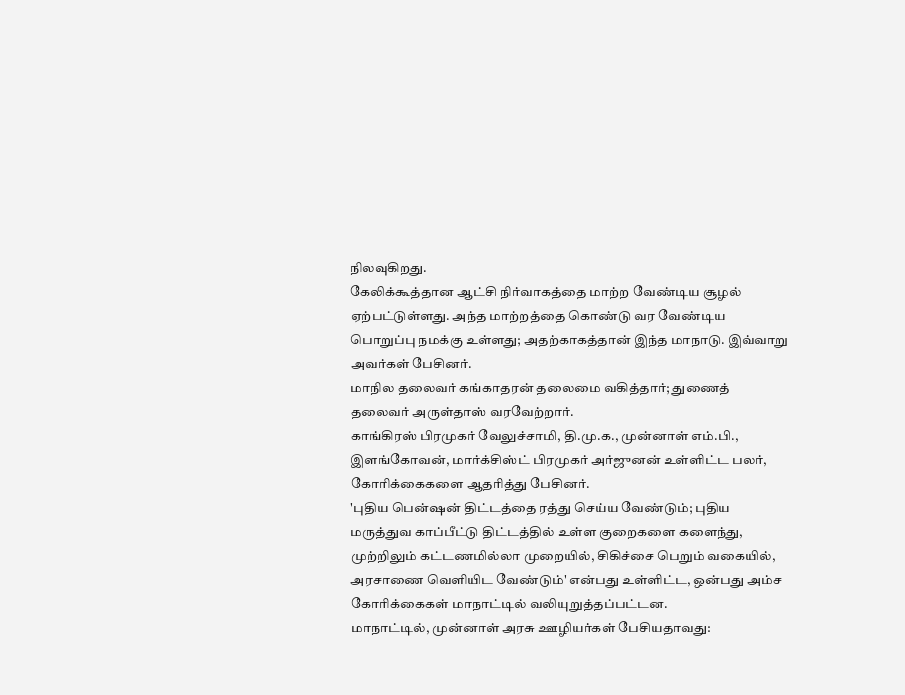நிலவுகிறது.
கேலிக்கூத்தான ஆட்சி நிர்வாகத்தை மாற்ற வேண்டிய சூழல் ஏற்பட்டுள்ளது. அந்த மாற்றத்தை கொண்டு வர வேண்டிய பொறுப்பு நமக்கு உள்ளது; அதற்காகத்தான் இந்த மாநாடு. இவ்வாறு அவர்கள் பேசினர்.
மாநில தலைவர் கங்காதரன் தலைமை வகித்தார்; துணைத் தலைவர் அருள்தாஸ் வரவேற்றார்.
காங்கிரஸ் பிரமுகர் வேலுச்சாமி, தி.மு.க., முன்னாள் எம்.பி., இளங்கோவன், மார்க்சிஸ்ட் பிரமுகர் அர்ஜுனன் உள்ளிட்ட பலர், கோரிக்கைகளை ஆதரித்து பேசினர்.
'புதிய பென்ஷன் திட்டத்தை ரத்து செய்ய வேண்டும்; புதிய மருத்துவ காப்பீட்டு திட்டத்தில் உள்ள குறைகளை களைந்து, முற்றிலும் கட்டணமில்லா முறையில், சிகிச்சை பெறும் வகையில், அரசாணை வெளியிட வேண்டும்' என்பது உள்ளிட்ட, ஒன்பது அம்ச கோரிக்கைகள் மாநாட்டில் வலியுறுத்தப்பட்டன.
மாநாட்டில், முன்னாள் அரசு ஊழியர்கள் பேசியதாவது: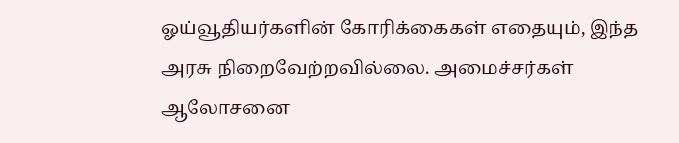ஓய்வூதியர்களின் கோரிக்கைகள் எதையும், இந்த அரசு நிறைவேற்றவில்லை. அமைச்சர்கள் ஆலோசனை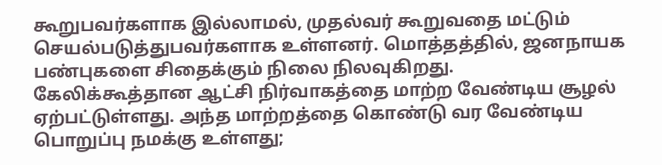கூறுபவர்களாக இல்லாமல், முதல்வர் கூறுவதை மட்டும் செயல்படுத்துபவர்களாக உள்ளனர். மொத்தத்தில், ஜனநாயக பண்புகளை சிதைக்கும் நிலை நிலவுகிறது.
கேலிக்கூத்தான ஆட்சி நிர்வாகத்தை மாற்ற வேண்டிய சூழல் ஏற்பட்டுள்ளது. அந்த மாற்றத்தை கொண்டு வர வேண்டிய பொறுப்பு நமக்கு உள்ளது;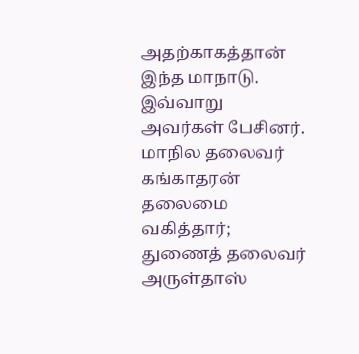அதற்காகத்தான் இந்த மாநாடு. இவ்வாறு அவர்கள் பேசினர்.
மாநில தலைவர் கங்காதரன் தலைமை வகித்தார்; துணைத் தலைவர் அருள்தாஸ்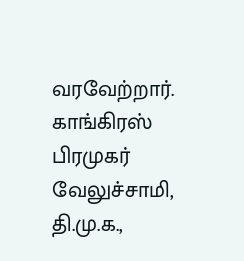வரவேற்றார்.
காங்கிரஸ் பிரமுகர் வேலுச்சாமி, தி.மு.க.,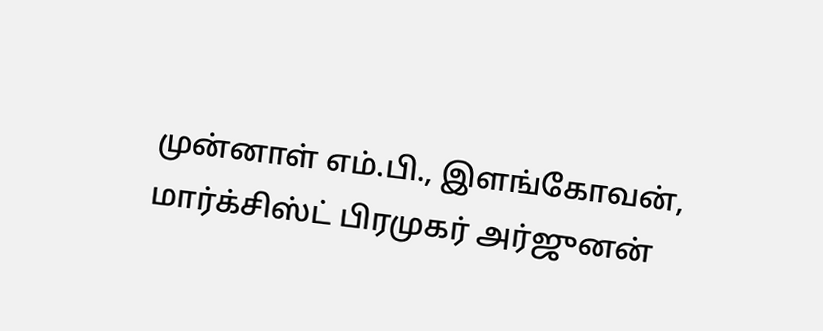முன்னாள் எம்.பி., இளங்கோவன், மார்க்சிஸ்ட் பிரமுகர் அர்ஜுனன்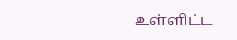உள்ளிட்ட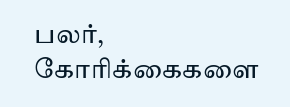பலர், கோரிக்கைகளை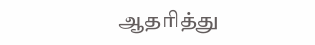ஆதரித்து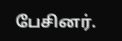பேசினர்.